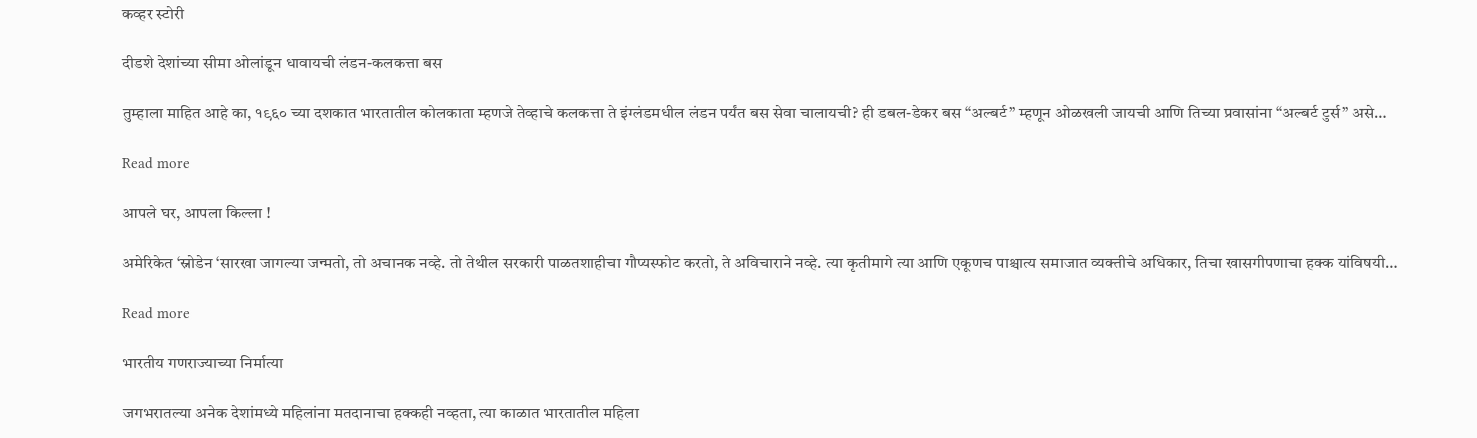कव्हर स्टोरी

दीडशे देशांच्या सीमा ओलांडून धावायची लंडन-कलकत्ता बस

तुम्हाला माहित आहे का, १९६० च्या दशकात भारतातील कोलकाता म्हणजे तेव्हाचे कलकत्ता ते इंग्लंडमधील लंडन पर्यंत बस सेवा चालायची? ही डबल-डेकर बस “अल्बर्ट” म्हणून ओळखली जायची आणि तिच्या प्रवासांना “अल्बर्ट टुर्स” असे…

Read more

आपले घर, आपला किल्ला !

अमेरिकेत ‘स्नोडेन ‘सारखा जागल्या जन्मतो, तो अचानक नव्हे. तो तेथील सरकारी पाळतशाहीचा गौप्यस्फोट करतो, ते अविचाराने नव्हे. त्या कृतीमागे त्या आणि एकूणच पाश्चात्य समाजात व्यक्तीचे अधिकार, तिचा खासगीपणाचा हक्क यांविषयी…

Read more

भारतीय गणराज्याच्या निर्मात्या

जगभरातल्या अनेक देशांमध्ये महिलांना मतदानाचा हक्कही नव्हता, त्या काळात भारतातील महिला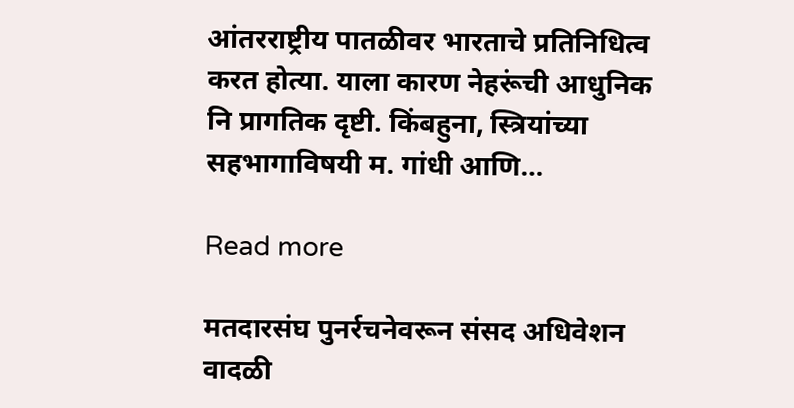आंतरराष्ट्रीय पातळीवर भारताचे प्रतिनिधित्व करत होत्या. याला कारण नेहरूंची आधुनिक नि प्रागतिक दृष्टी. किंबहुना, स्त्रियांच्या सहभागाविषयी म. गांधी आणि…

Read more

मतदारसंघ पुनर्रचनेवरून संसद अधिवेशन वादळी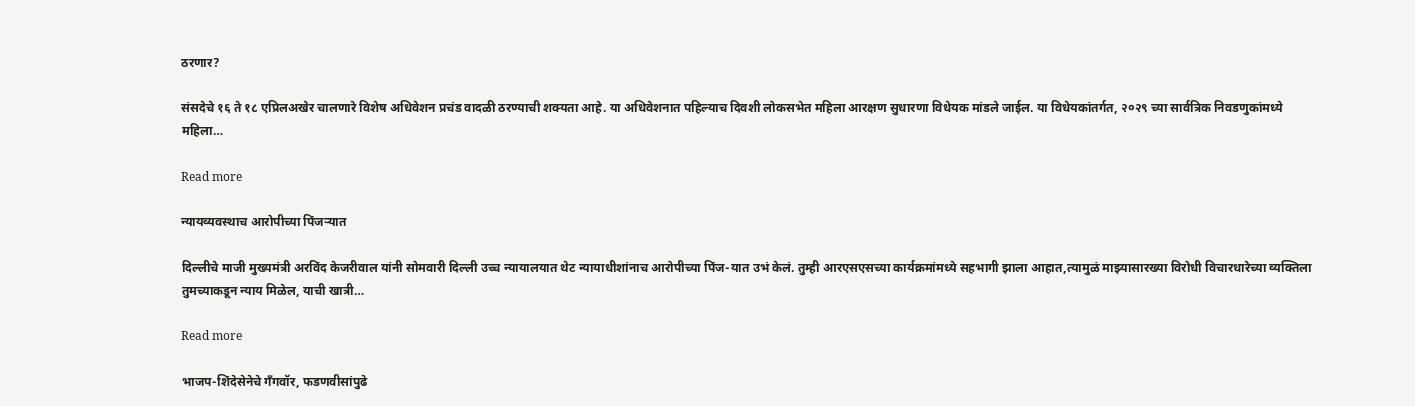ठरणार?

संसदेचे १६ ते १८ एप्रिलअखेर चालणारे विशेष अधिवेशन प्रचंड वादळी ठरण्याची शक्यता आहे. या अधिवेशनात पहिल्याच दिवशी लोकसभेत महिला आरक्षण सुधारणा विधेयक मांडले जाईल. या विधेयकांतर्गत, २०२९ च्या सार्वत्रिक निवडणुकांमध्ये महिला…

Read more

न्यायव्यवस्थाच आरोपीच्या पिंजऱ्यात

दिल्लीचे माजी मुख्यमंत्री अरविंद केजरीवाल यांनी सोमवारी दिल्ली उच्च न्यायालयात थेट न्यायाधीशांनाच आरोपीच्या पिंज-यात उभं केलं. तुम्ही आरएसएसच्या कार्यक्रमांमध्ये सहभागी झाला आहात,त्यामुळं माझ्यासारख्या विरोधी विचारधारेच्या व्यक्तिला तुमच्याकडून न्याय मिळेल, याची खात्री…

Read more

भाजप-शिंदेसेनेचे गँगवॉर, फडणवीसांपुढे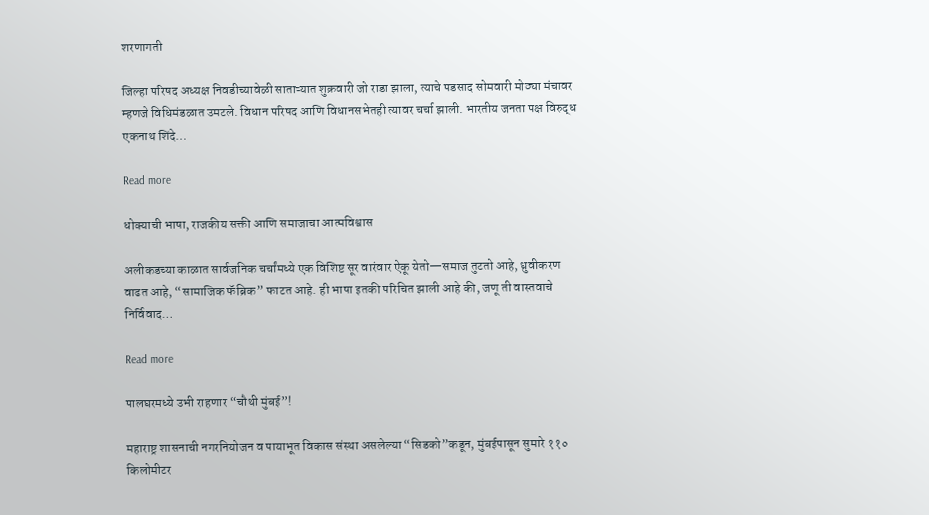शरणागती

जिल्हा परिषद अध्यक्ष निवडीच्यावेळी साताऱ्यात शुक्रवारी जो राडा झाला, त्याचे पडसाद सोमवारी मोठ्या मंचावर म्हणजे विधिमंडळात उमटले. विधान परिषद आणि विधानसभेतही त्यावर चर्चा झाली. भारतीय जनता पक्ष विरुद्ध एकनाथ शिंदे…

Read more

धोक्याची भाषा, राजकीय सक्ती आणि समाजाचा आत्मविश्वास

अलीकडच्या काळात सार्वजनिक चर्चांमध्ये एक विशिष्ट सूर वारंवार ऐकू येतो—समाज तुटतो आहे, ध्रुवीकरण वाढत आहे, “सामाजिक फॅब्रिक” फाटत आहे. ही भाषा इतकी परिचित झाली आहे की, जणू ती वास्तवाचे निर्विवाद…

Read more

पालघरमध्ये उभी राहणार “चौथी मुंबई”!

महाराष्ट्र शासनाची नगरनियोजन व पायाभूत विकास संस्था असलेल्या “सिडको”कडून, मुंबईपासून सुमारे ११० किलोमीटर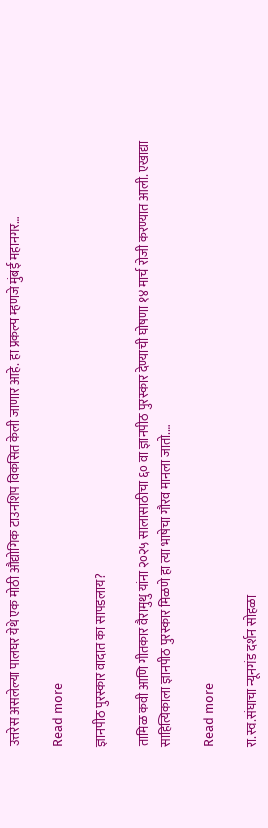उत्तरेस असलेल्या पालघर येथे एक मोठी औद्योगिक टाउनशिप विकसित केली जाणार आहे. हा प्रकल्प म्हणजे मुंबई महानगर…

Read more

ज्ञानपीठ पुरस्कार वादात का सापडलाय?

तामिळ कवी आणि गीतकार वैरामुथु यांना २०२५ सालासाठीचा ६० वा ज्ञानपीठ पुरस्कार देण्याची घोषणा १४ मार्च रोजी करण्यात आली. एखाद्या साहित्यिकाला ज्ञानपीठ पुरस्कार मिळणे हा त्या भाषेचा गौरव मानला जातो.…

Read more

रा.स्व.संघाचा न्यूनगंड दर्शन सोहळा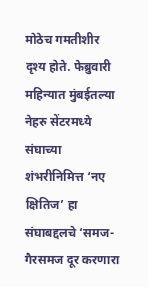मोठेच गमतीशीर दृश्य होते. फेब्रुवारी महिन्यात मुंबईतल्या नेहरु सेंटरमध्ये संघाच्या शंभरीनिमित्त ‘नए क्षितिज’ हा संघाबद्दलचे ‘समज-गैरसमज दूर करणारा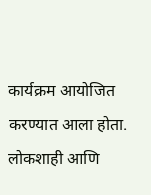कार्यक्रम आयोजित करण्यात आला होता. लोकशाही आणि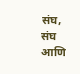संघ, संघ आणि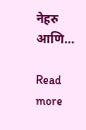नेहरु आणि…

Read more